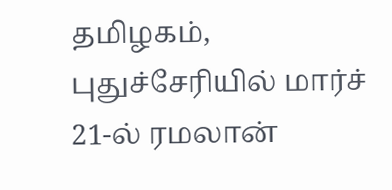தமிழகம், புதுச்சேரியில் மார்ச் 21-ல் ரமலான்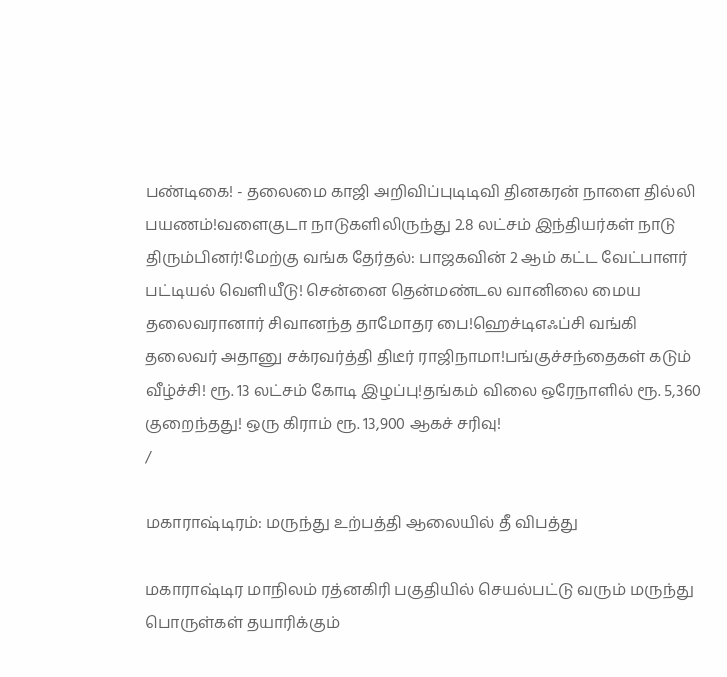பண்டிகை! - தலைமை காஜி அறிவிப்புடிடிவி தினகரன் நாளை தில்லி பயணம்!வளைகுடா நாடுகளிலிருந்து 2.8 லட்சம் இந்தியர்கள் நாடு திரும்பினர்!மேற்கு வங்க தேர்தல்: பாஜகவின் 2 ஆம் கட்ட வேட்பாளர் பட்டியல் வெளியீடு! சென்னை தென்மண்டல வானிலை மைய தலைவரானார் சிவானந்த தாமோதர பை!ஹெச்டிஎஃப்சி வங்கி தலைவர் அதானு சக்ரவர்த்தி திடீர் ராஜிநாமா!பங்குச்சந்தைகள் கடும் வீழ்ச்சி! ரூ. 13 லட்சம் கோடி இழப்பு!தங்கம் விலை ஒரேநாளில் ரூ. 5,360 குறைந்தது! ஒரு கிராம் ரூ. 13,900 ஆகச் சரிவு!
/

மகாராஷ்டிரம்: மருந்து உற்பத்தி ஆலையில் தீ விபத்து

மகாராஷ்டிர மாநிலம் ரத்னகிரி பகுதியில் செயல்பட்டு வரும் மருந்து பொருள்கள் தயாரிக்கும்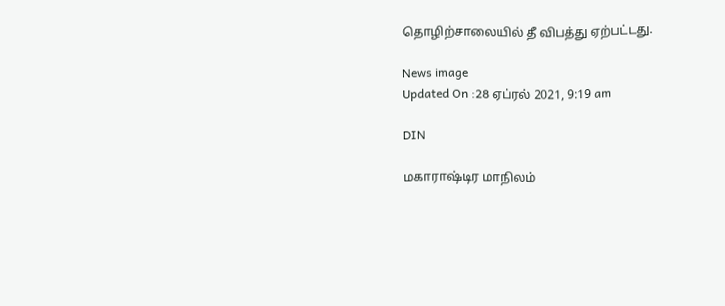தொழிற்சாலையில் தீ விபத்து ஏற்பட்டது.

News image
Updated On :28 ஏப்ரல் 2021, 9:19 am

DIN

மகாராஷ்டிர மாநிலம்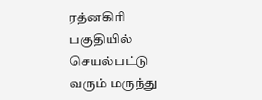ரத்னகிரி பகுதியில் செயல்பட்டு வரும் மருந்து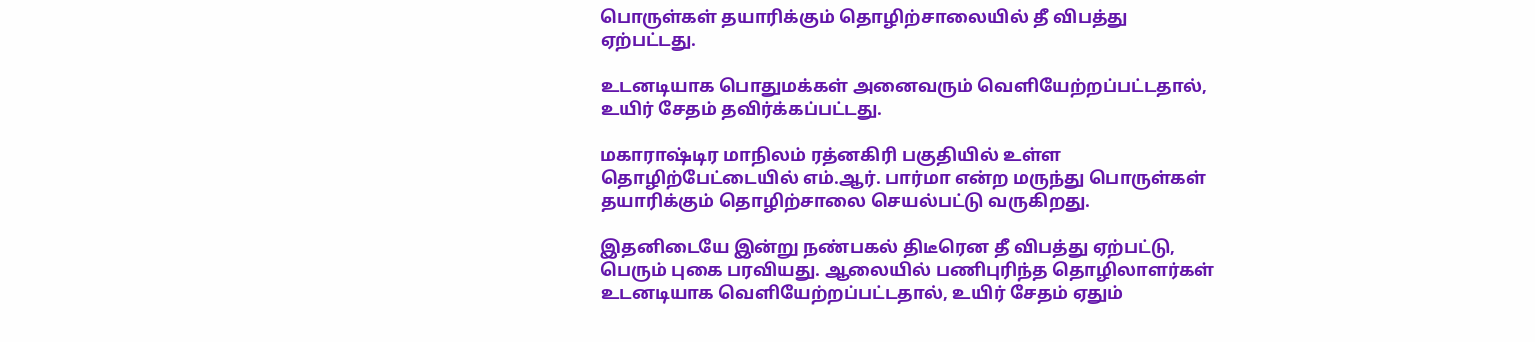பொருள்கள் தயாரிக்கும் தொழிற்சாலையில் தீ விபத்து ஏற்பட்டது.

உடனடியாக பொதுமக்கள் அனைவரும் வெளியேற்றப்பட்டதால், உயிர் சேதம் தவிர்க்கப்பட்டது.

மகாராஷ்டிர மாநிலம் ரத்னகிரி பகுதியில் உள்ள தொழிற்பேட்டையில் எம்.ஆர். பார்மா என்ற மருந்து பொருள்கள் தயாரிக்கும் தொழிற்சாலை செயல்பட்டு வருகிறது.

இதனிடையே இன்று நண்பகல் திடீரென தீ விபத்து ஏற்பட்டு, பெரும் புகை பரவியது. ஆலையில் பணிபுரிந்த தொழிலாளர்கள் உடனடியாக வெளியேற்றப்பட்டதால், உயிர் சேதம் ஏதும்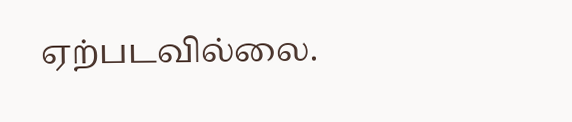ஏற்படவில்லை.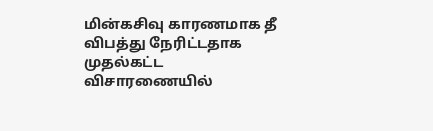மின்கசிவு காரணமாக தீ விபத்து நேரிட்டதாக முதல்கட்ட விசாரணையில்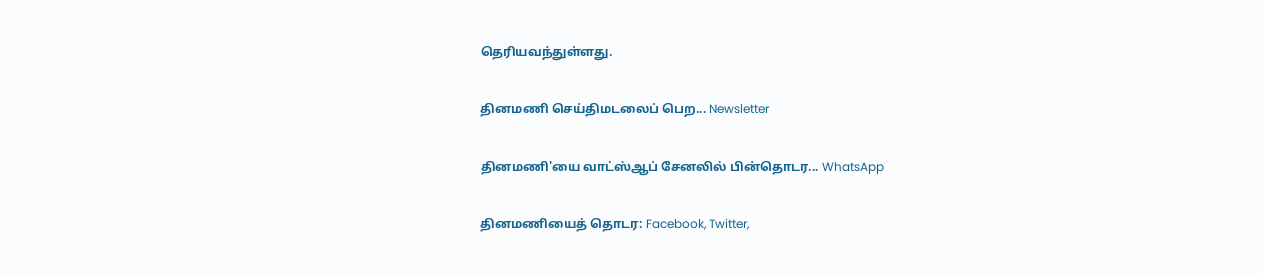தெரியவந்துள்ளது.

தினமணி செய்திமடலைப் பெற... Newsletter

தினமணி'யை வாட்ஸ்ஆப் சேனலில் பின்தொடர... WhatsApp

தினமணியைத் தொடர: Facebook, Twitter,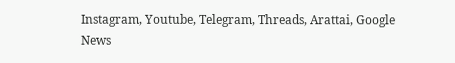Instagram, Youtube, Telegram, Threads, Arattai, Google News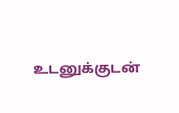உடனுக்குடன்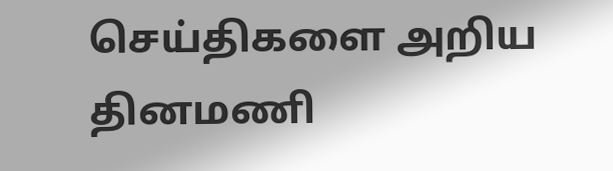செய்திகளை அறிய தினமணி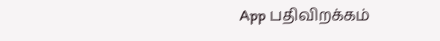App பதிவிறக்கம்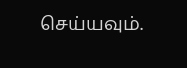செய்யவும்.